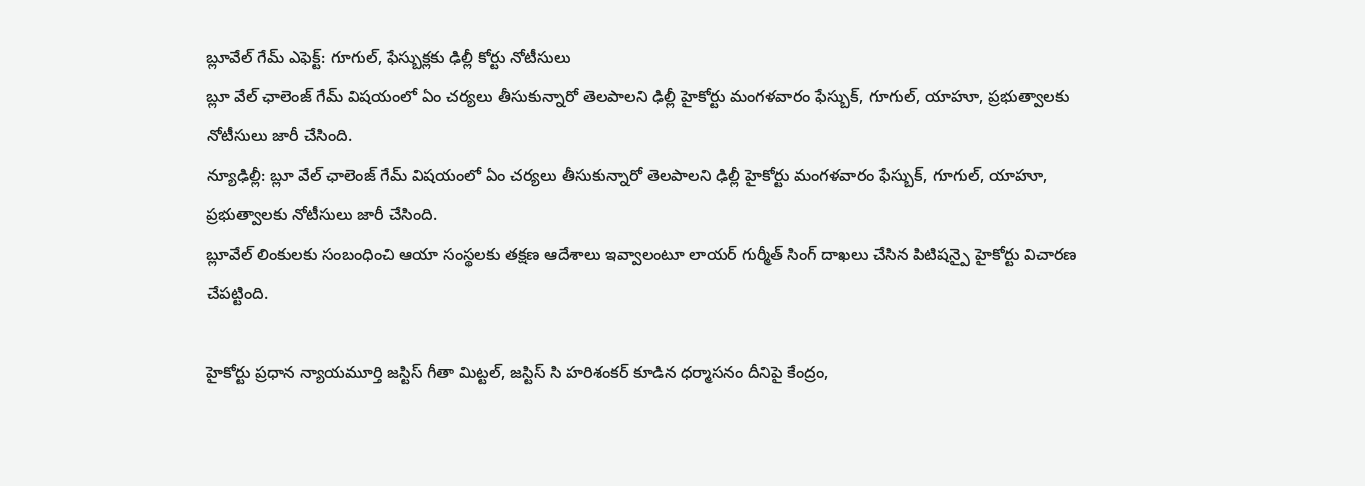బ్లూవేల్ గేమ్ ఎఫెక్ట్: గూగుల్, ఫేస్బుక్లకు ఢిల్లీ కోర్టు నోటీసులు
బ్లూ వేల్ ఛాలెంజ్ గేమ్ విషయంలో ఏం చర్యలు తీసుకున్నారో తెలపాలని ఢిల్లీ హైకోర్టు మంగళవారం ఫేస్బుక్, గూగుల్, యాహూ, ప్రభుత్వాలకు నోటీసులు జారీ చేసింది.
న్యూఢిల్లీ: బ్లూ వేల్ ఛాలెంజ్ గేమ్ విషయంలో ఏం చర్యలు తీసుకున్నారో తెలపాలని ఢిల్లీ హైకోర్టు మంగళవారం ఫేస్బుక్, గూగుల్, యాహూ, ప్రభుత్వాలకు నోటీసులు జారీ చేసింది.
బ్లూవేల్ లింకులకు సంబంధించి ఆయా సంస్థలకు తక్షణ ఆదేశాలు ఇవ్వాలంటూ లాయర్ గుర్మీత్ సింగ్ దాఖలు చేసిన పిటిషన్పై హైకోర్టు విచారణ చేపట్టింది.

హైకోర్టు ప్రధాన న్యాయమూర్తి జస్టిస్ గీతా మిట్టల్, జస్టిస్ సి హరిశంకర్ కూడిన ధర్మాసనం దీనిపై కేంద్రం,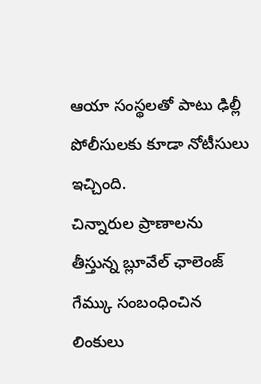ఆయా సంస్థలతో పాటు ఢిల్లీ పోలీసులకు కూడా నోటీసులు ఇచ్చింది.
చిన్నారుల ప్రాణాలను తీస్తున్న బ్లూవేల్ ఛాలెంజ్ గేమ్కు సంబంధించిన లింకులు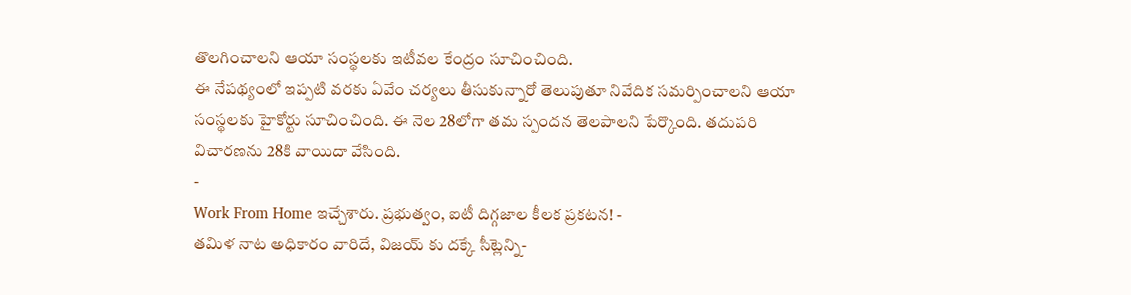తొలగించాలని ఆయా సంస్థలకు ఇటీవల కేంద్రం సూచించింది.
ఈ నేపథ్యంలో ఇప్పటి వరకు ఏవేం చర్యలు తీసుకున్నారో తెలుపుతూ నివేదిక సమర్పించాలని ఆయా సంస్థలకు హైకోర్టు సూచించింది. ఈ నెల 28లోగా తమ స్పందన తెలపాలని పేర్కొంది. తదుపరి విచారణను 28కి వాయిదా వేసింది.
-
Work From Home ఇచ్చేశారు. ప్రభుత్వం, ఐటీ దిగ్గజాల కీలక ప్రకటన! -
తమిళ నాట అధికారం వారిదే, విజయ్ కు దక్కే సీట్లెన్ని-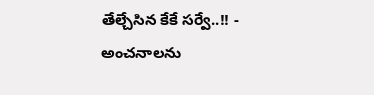తేల్చేసిన కేకే సర్వే..!! -
అంచనాలను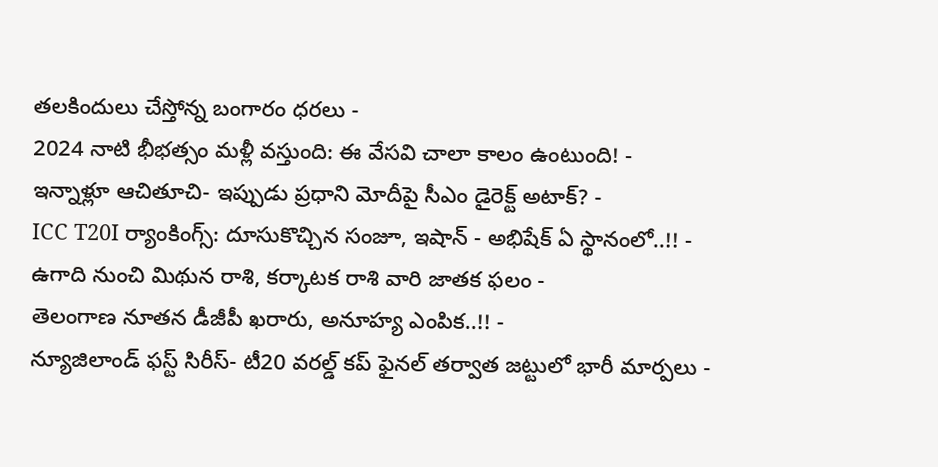తలకిందులు చేస్తోన్న బంగారం ధరలు -
2024 నాటి భీభత్సం మళ్లీ వస్తుంది: ఈ వేసవి చాలా కాలం ఉంటుంది! -
ఇన్నాళ్లూ ఆచితూచి- ఇప్పుడు ప్రధాని మోదీపై సీఎం డైరెక్ట్ అటాక్? -
ICC T20I ర్యాంకింగ్స్: దూసుకొచ్చిన సంజూ, ఇషాన్ - అభిషేక్ ఏ స్థానంలో..!! -
ఉగాది నుంచి మిథున రాశి, కర్కాటక రాశి వారి జాతక ఫలం -
తెలంగాణ నూతన డీజీపీ ఖరారు, అనూహ్య ఎంపిక..!! -
న్యూజిలాండ్ ఫస్ట్ సిరీస్- టీ20 వరల్డ్ కప్ ఫైనల్ తర్వాత జట్టులో భారీ మార్పలు -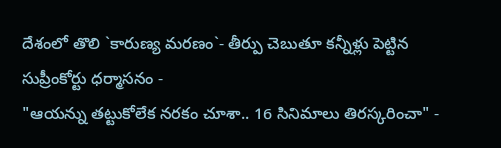దేశంలో తొలి `కారుణ్య మరణం`- తీర్పు చెబుతూ కన్నీళ్లు పెట్టిన సుప్రీంకోర్టు ధర్మాసనం -
"ఆయన్ను తట్టుకోలేక నరకం చూశా.. 16 సినిమాలు తిరస్కరించా" -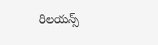రిలయన్స్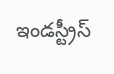ఇండస్ట్రీస్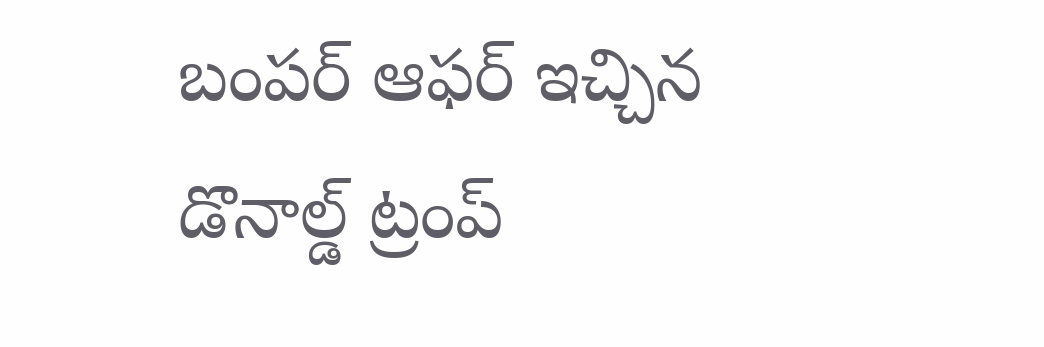బంపర్ ఆఫర్ ఇచ్చిన డొనాల్డ్ ట్రంప్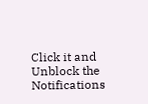Click it and Unblock the Notifications